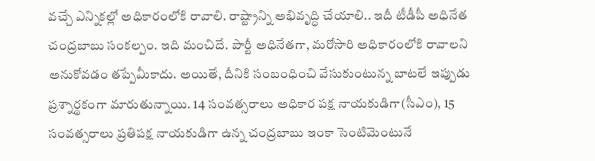వచ్చే ఎన్నికల్లో అధికారంలోకి రావాలి. రాష్ట్రాన్ని అభివృద్ధి చేయాలి.. ఇదీ టీడీపీ అధినేత చంద్రబాబు సంకల్పం. ఇది మంచిదే. పార్టీ అధినేతగా, మరోసారి అధికారంలోకి రావాలని అనుకోవడం తప్పేమీకాదు. అయితే, దీనికి సంబంధించి వేసుకుంటున్న బాటలే ఇప్పుడు ప్రశ్నార్థకంగా మారుతున్నాయి. 14 సంవత్సరాలు అధికార పక్ష నాయకుడిగా(సీఎం), 15 సంవత్సరాలు ప్రతిపక్ష నాయకుడిగా ఉన్న చంద్రబాబు ఇంకా సెంటిమెంటునే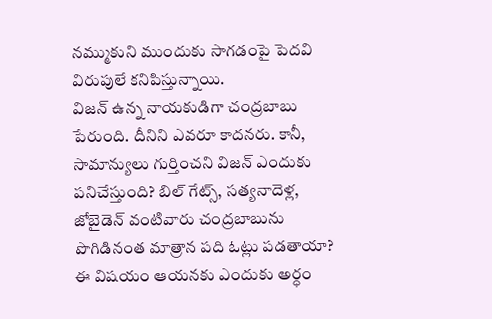నమ్ముకుని ముందుకు సాగడంపై పెదవి విరుపులే కనిపిస్తున్నాయి.
విజన్ ఉన్న నాయకుడిగా చంద్రబాబు పేరుంది. దీనిని ఎవరూ కాదనరు. కానీ, సామాన్యులు గుర్తించని విజన్ ఎందుకు పనిచేస్తుంది? బిల్ గేట్స్, సత్యనాదెళ్ల, జోబైడెన్ వంటివారు చంద్రబాబును పొగిడినంత మాత్రాన పది ఓట్లు పడతాయా? ఈ విషయం ఆయనకు ఎందుకు అర్ధం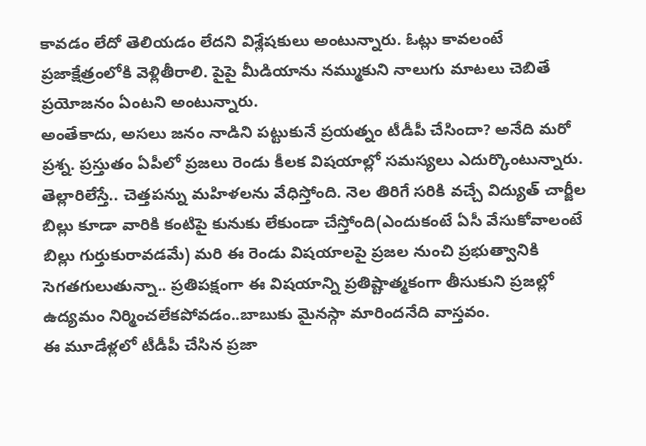కావడం లేదో తెలియడం లేదని విశ్లేషకులు అంటున్నారు. ఓట్లు కావలంటే ప్రజాక్షేత్రంలోకి వెళ్లితీరాలి. పైపై మీడియాను నమ్ముకుని నాలుగు మాటలు చెబితే ప్రయోజనం ఏంటని అంటున్నారు.
అంతేకాదు, అసలు జనం నాడిని పట్టుకునే ప్రయత్నం టీడీపీ చేసిందా? అనేది మరో ప్రశ్న. ప్రస్తుతం ఏపీలో ప్రజలు రెండు కీలక విషయాల్లో సమస్యలు ఎదుర్కొంటున్నారు. తెల్లారిలేస్తే.. చెత్తపన్ను మహిళలను వేధిస్తోంది. నెల తిరిగే సరికి వచ్చే విద్యుత్ చార్జీల బిల్లు కూడా వారికి కంటిపై కునుకు లేకుండా చేస్తోంది(ఎందుకంటే ఏసీ వేసుకోవాలంటే బిల్లు గుర్తుకురావడమే) మరి ఈ రెండు విషయాలపై ప్రజల నుంచి ప్రభుత్వానికి సెగతగులుతున్నా.. ప్రతిపక్షంగా ఈ విషయాన్ని ప్రతిష్టాత్మకంగా తీసుకుని ప్రజల్లో ఉద్యమం నిర్మించలేకపోవడం..బాబుకు మైనస్గా మారిందనేది వాస్తవం.
ఈ మూడేళ్లలో టీడీపీ చేసిన ప్రజా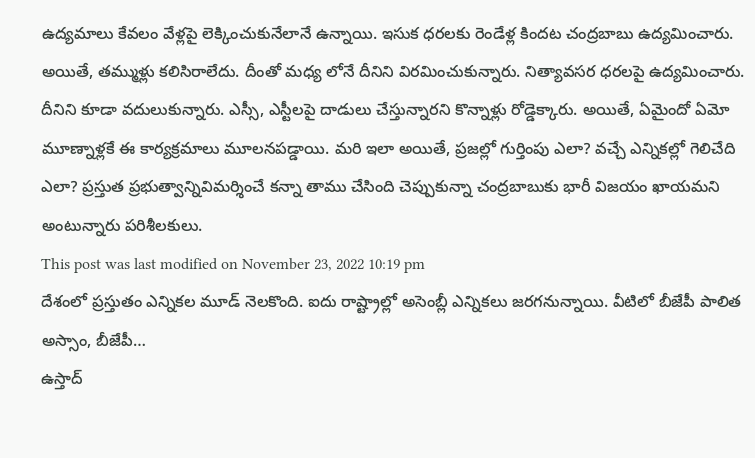ఉద్యమాలు కేవలం వేళ్లపై లెక్కించుకునేలానే ఉన్నాయి. ఇసుక ధరలకు రెండేళ్ల కిందట చంద్రబాబు ఉద్యమించారు. అయితే, తమ్ముళ్లు కలిసిరాలేదు. దీంతో మధ్య లోనే దీనిని విరమించుకున్నారు. నిత్యావసర ధరలపై ఉద్యమించారు. దీనిని కూడా వదులుకున్నారు. ఎస్సీ, ఎస్టీలపై దాడులు చేస్తున్నారని కొన్నాళ్లు రోడ్డెక్కారు. అయితే, ఏమైందో ఏమో మూణ్నాళ్లకే ఈ కార్యక్రమాలు మూలనపడ్డాయి. మరి ఇలా అయితే, ప్రజల్లో గుర్తింపు ఎలా? వచ్చే ఎన్నికల్లో గెలిచేది ఎలా? ప్రస్తుత ప్రభుత్వాన్నివిమర్శించే కన్నా తాము చేసింది చెప్పుకున్నా చంద్రబాబుకు భారీ విజయం ఖాయమని అంటున్నారు పరిశీలకులు.
This post was last modified on November 23, 2022 10:19 pm
దేశంలో ప్రస్తుతం ఎన్నికల మూడ్ నెలకొంది. ఐదు రాష్ట్రాల్లో అసెంబ్లీ ఎన్నికలు జరగనున్నాయి. వీటిలో బీజేపీ పాలిత అస్సాం, బీజేపీ…
ఉస్తాద్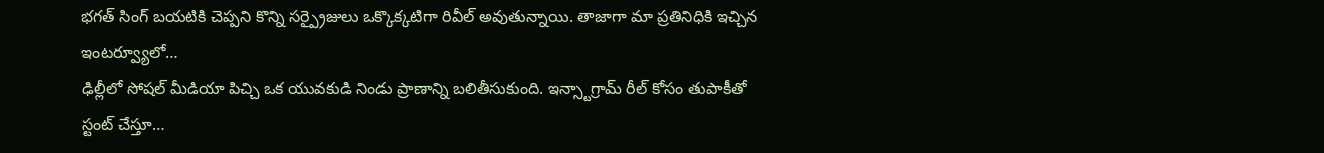భగత్ సింగ్ బయటికి చెప్పని కొన్ని సర్ప్రైజులు ఒక్కొక్కటిగా రివీల్ అవుతున్నాయి. తాజాగా మా ప్రతినిధికి ఇచ్చిన ఇంటర్వ్యూలో…
ఢిల్లీలో సోషల్ మీడియా పిచ్చి ఒక యువకుడి నిండు ప్రాణాన్ని బలితీసుకుంది. ఇన్స్టాగ్రామ్ రీల్ కోసం తుపాకీతో స్టంట్ చేస్తూ…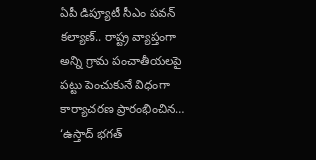ఏపీ డిప్యూటీ సీఎం పవన్ కల్యాణ్.. రాష్ట్ర వ్యాప్తంగా అన్ని గ్రామ పంచాతీయలపై పట్టు పెంచుకునే విధంగా కార్యాచరణ ప్రారంభించిన…
‘ఉస్తాద్ భగత్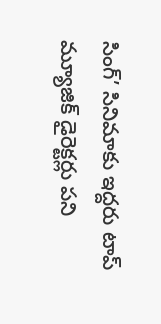సింగ్’ సినిమాకు ఇద్దరు టాప్ మ్యూజిక్ డైరెక్టర్లు పని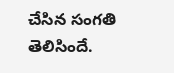చేసిన సంగతి తెలిసిందే.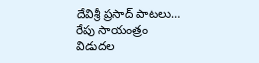దేవిశ్రీ ప్రసాద్ పాటలు…
రేపు సాయంత్రం విడుదల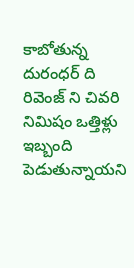కాబోతున్న దురంధర్ ది రివెంజ్ ని చివరి నిమిషం ఒత్తిళ్లు ఇబ్బంది పెడుతున్నాయని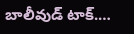బాలీవుడ్ టాక్.…